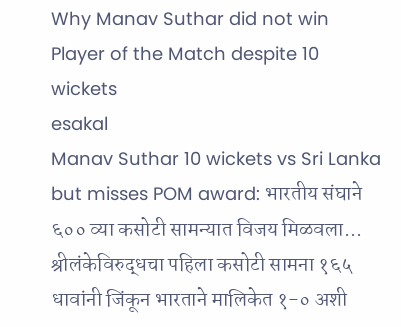Why Manav Suthar did not win Player of the Match despite 10 wickets
esakal
Manav Suthar 10 wickets vs Sri Lanka but misses POM award: भारतीय संघाने ६०० व्या कसोटी सामन्यात विजय मिळवला... श्रीलंकेविरुद्धचा पहिला कसोटी सामना १६५ धावांनी जिंकून भारताने मालिकेत १-० अशी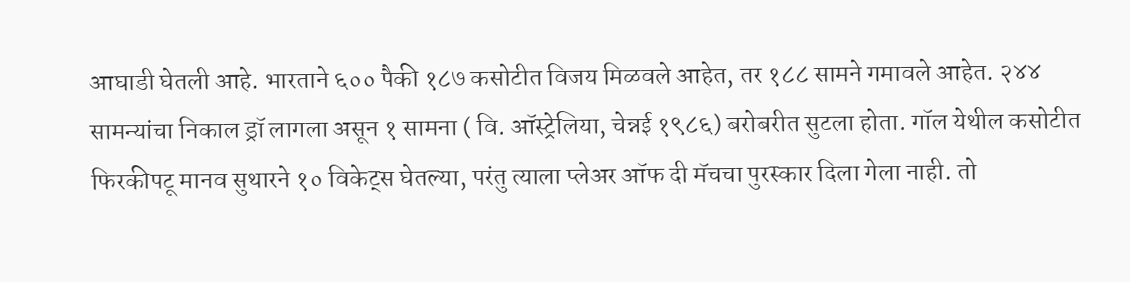आघाडी घेतली आहे. भारताने ६०० पैकी १८७ कसोटीत विजय मिळवले आहेत, तर १८८ सामने गमावले आहेत. २४४ सामन्यांचा निकाल ड्रॉ लागला असून १ सामना ( वि. ऑस्ट्रेलिया, चेन्नई १९८६) बरोबरीत सुटला होता. गॉल येथील कसोटीत फिरकीपटू मानव सुथारने १० विकेट्स घेतल्या, परंतु त्याला प्लेअर ऑफ दी मॅचचा पुरस्कार दिला गेला नाही. तो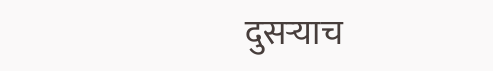दुसऱ्याच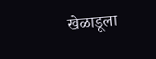खेळाडूला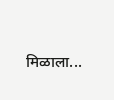मिळाला...